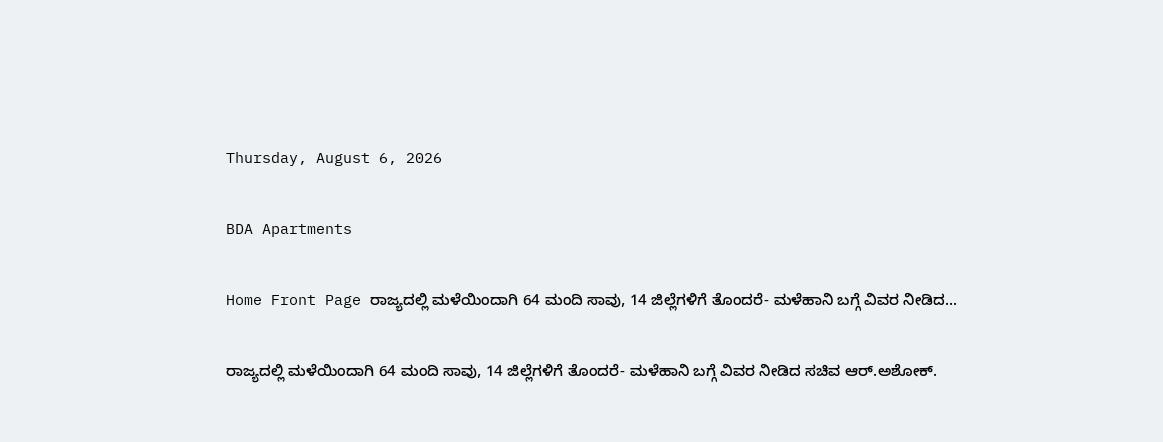Thursday, August 6, 2026

BDA Apartments

Home Front Page ರಾಜ್ಯದಲ್ಲಿ ಮಳೆಯಿಂದಾಗಿ 64 ಮಂದಿ ಸಾವು, 14 ಜಿಲ್ಲೆಗಳಿಗೆ ತೊಂದರೆ- ಮಳೆಹಾನಿ ಬಗ್ಗೆ ವಿವರ ನೀಡಿದ...

ರಾಜ್ಯದಲ್ಲಿ ಮಳೆಯಿಂದಾಗಿ 64 ಮಂದಿ ಸಾವು, 14 ಜಿಲ್ಲೆಗಳಿಗೆ ತೊಂದರೆ- ಮಳೆಹಾನಿ ಬಗ್ಗೆ ವಿವರ ನೀಡಿದ ಸಚಿವ ಆರ್.ಅಶೋಕ್.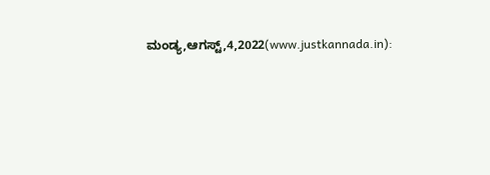ಮಂಡ್ಯ,ಆಗಸ್ಟ್,4,2022(www.justkannada.in):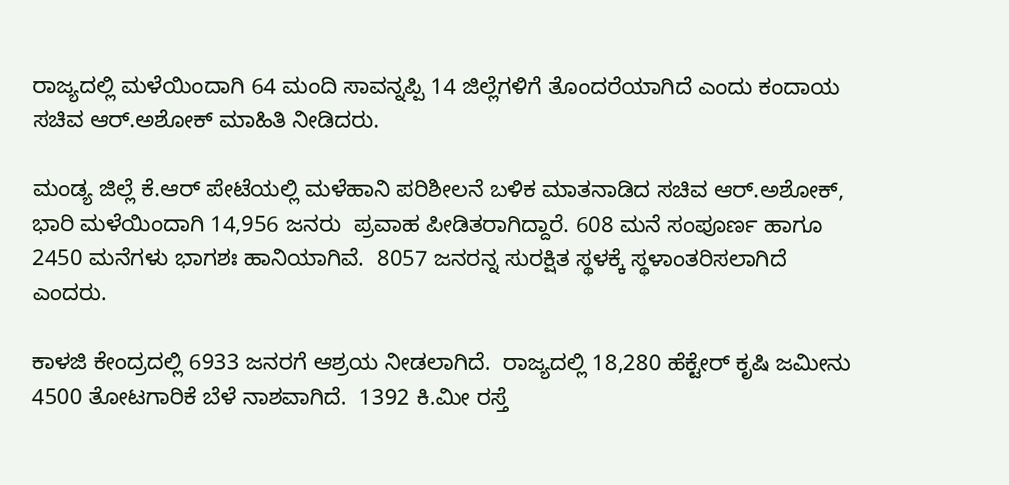ರಾಜ್ಯದಲ್ಲಿ ಮಳೆಯಿಂದಾಗಿ 64 ಮಂದಿ ಸಾವನ್ನಪ್ಪಿ 14 ಜಿಲ್ಲೆಗಳಿಗೆ ತೊಂದರೆಯಾಗಿದೆ ಎಂದು ಕಂದಾಯ ಸಚಿವ ಆರ್.ಅಶೋಕ್ ಮಾಹಿತಿ ನೀಡಿದರು.

ಮಂಡ್ಯ ಜಿಲ್ಲೆ ಕೆ.ಆರ್ ಪೇಟೆಯಲ್ಲಿ ಮಳೆಹಾನಿ ಪರಿಶೀಲನೆ ಬಳಿಕ ಮಾತನಾಡಿದ ಸಚಿವ ಆರ್.ಅಶೋಕ್,  ಭಾರಿ ಮಳೆಯಿಂದಾಗಿ 14,956 ಜನರು  ಪ್ರವಾಹ ಪೀಡಿತರಾಗಿದ್ದಾರೆ. 608 ಮನೆ ಸಂಪೂರ್ಣ ಹಾಗೂ 2450 ಮನೆಗಳು ಭಾಗಶಃ ಹಾನಿಯಾಗಿವೆ.  8057 ಜನರನ್ನ ಸುರಕ್ಷಿತ ಸ್ಥಳಕ್ಕೆ ಸ್ಥಳಾಂತರಿಸಲಾಗಿದೆ ಎಂದರು.

ಕಾಳಜಿ ಕೇಂದ್ರದಲ್ಲಿ 6933 ಜನರಗೆ ಆಶ್ರಯ ನೀಡಲಾಗಿದೆ.  ರಾಜ್ಯದಲ್ಲಿ 18,280 ಹೆಕ್ಟೇರ್ ಕೃಷಿ ಜಮೀನು 4500 ತೋಟಗಾರಿಕೆ ಬೆಳೆ ನಾಶವಾಗಿದೆ.  1392 ಕಿ.ಮೀ ರಸ್ತೆ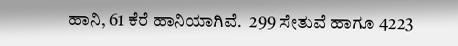ಹಾನಿ, 61 ಕೆರೆ ಹಾನಿಯಾಗಿವೆ.  299 ಸೇತುವೆ ಹಾಗೂ 4223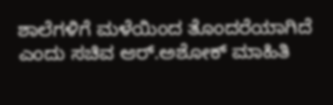ಶಾಲೆಗಳಿಗೆ ಮಳೆಯಿಂದ ತೊಂದರೆಯಾಗಿದೆ ಎಂದು ಸಚಿವ ಆರ್.ಅಶೋಕ್ ಮಾಹಿತಿ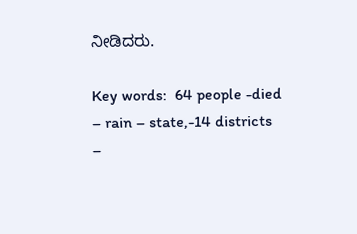ನೀಡಿದರು.

Key words:  64 people -died – rain – state,-14 districts –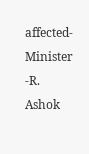affected-Minister -R. Ashok